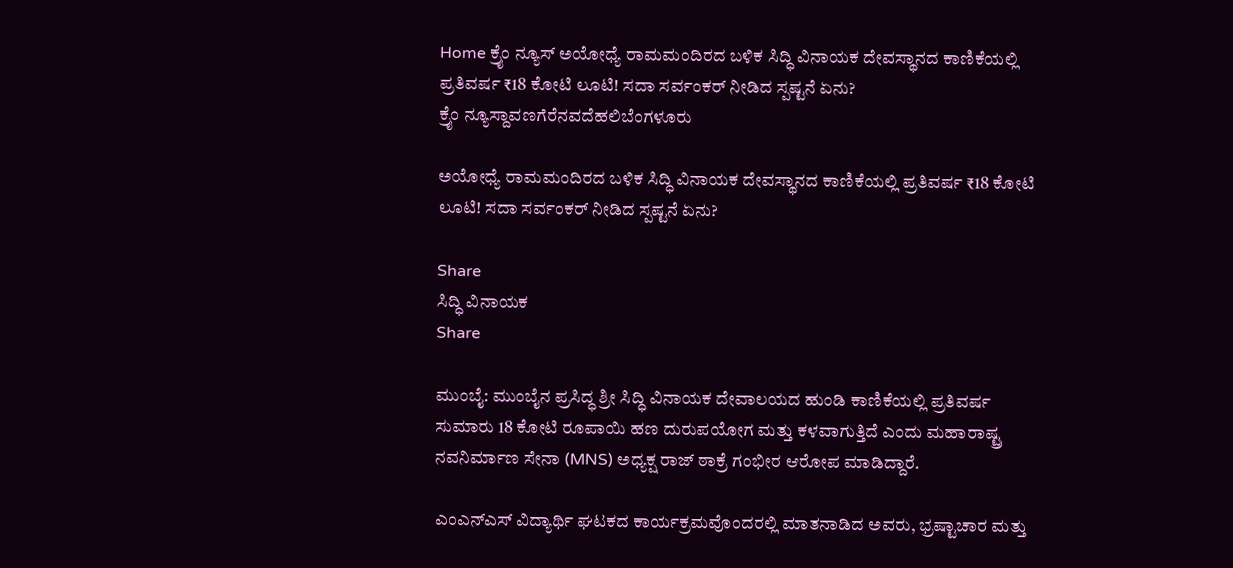Home ಕ್ರೈಂ ನ್ಯೂಸ್ ಅಯೋಧ್ಯೆ ರಾಮಮಂದಿರದ ಬಳಿಕ ಸಿದ್ಧಿ ವಿನಾಯಕ ದೇವಸ್ಥಾನದ ಕಾಣಿಕೆಯಲ್ಲಿ ಪ್ರತಿವರ್ಷ ₹18 ಕೋಟಿ ಲೂಟಿ! ಸದಾ ಸರ್ವಂಕರ್ ನೀಡಿದ ಸ್ಪಷ್ಟನೆ ಏನು?
ಕ್ರೈಂ ನ್ಯೂಸ್ದಾವಣಗೆರೆನವದೆಹಲಿಬೆಂಗಳೂರು

ಅಯೋಧ್ಯೆ ರಾಮಮಂದಿರದ ಬಳಿಕ ಸಿದ್ಧಿ ವಿನಾಯಕ ದೇವಸ್ಥಾನದ ಕಾಣಿಕೆಯಲ್ಲಿ ಪ್ರತಿವರ್ಷ ₹18 ಕೋಟಿ ಲೂಟಿ! ಸದಾ ಸರ್ವಂಕರ್ ನೀಡಿದ ಸ್ಪಷ್ಟನೆ ಏನು?

Share
ಸಿದ್ಧಿ ವಿನಾಯಕ
Share

ಮುಂಬೈ: ಮುಂಬೈನ ಪ್ರಸಿದ್ಧ ಶ್ರೀ ಸಿದ್ಧಿ ವಿನಾಯಕ ದೇವಾಲಯದ ಹುಂಡಿ ಕಾಣಿಕೆಯಲ್ಲಿ ಪ್ರತಿವರ್ಷ ಸುಮಾರು 18 ಕೋಟಿ ರೂಪಾಯಿ ಹಣ ದುರುಪಯೋಗ ಮತ್ತು ಕಳವಾಗುತ್ತಿದೆ ಎಂದು ಮಹಾರಾಷ್ಟ್ರ ನವನಿರ್ಮಾಣ ಸೇನಾ (MNS) ಅಧ್ಯಕ್ಷ ರಾಜ್ ಠಾಕ್ರೆ ಗಂಭೀರ ಆರೋಪ ಮಾಡಿದ್ದಾರೆ.

ಎಂಎನ್‌ಎಸ್ ವಿದ್ಯಾರ್ಥಿ ಘಟಕದ ಕಾರ್ಯಕ್ರಮವೊಂದರಲ್ಲಿ ಮಾತನಾಡಿದ ಅವರು, ಭ್ರಷ್ಟಾಚಾರ ಮತ್ತು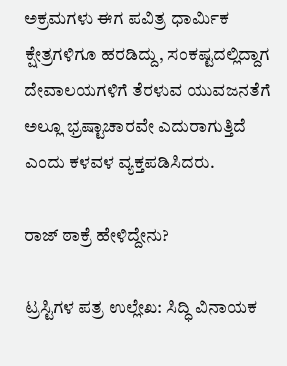ಅಕ್ರಮಗಳು ಈಗ ಪವಿತ್ರ ಧಾರ್ಮಿಕ ಕ್ಷೇತ್ರಗಳಿಗೂ ಹರಡಿದ್ದು, ಸಂಕಷ್ಟದಲ್ಲಿದ್ದಾಗ ದೇವಾಲಯಗಳಿಗೆ ತೆರಳುವ ಯುವಜನತೆಗೆ ಅಲ್ಲೂ ಭ್ರಷ್ಟಾಚಾರವೇ ಎದುರಾಗುತ್ತಿದೆ ಎಂದು ಕಳವಳ ವ್ಯಕ್ತಪಡಿಸಿದರು.

ರಾಜ್ ಠಾಕ್ರೆ ಹೇಳಿದ್ದೇನು?

ಟ್ರಸ್ಟಿಗಳ ಪತ್ರ ಉಲ್ಲೇಖ: ಸಿದ್ಧಿ ವಿನಾಯಕ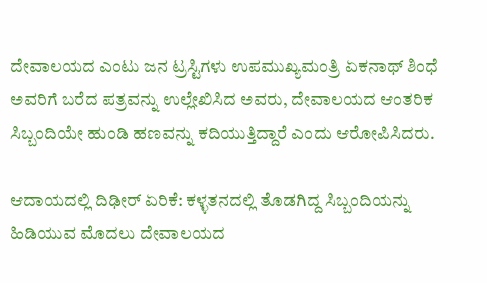ದೇವಾಲಯದ ಎಂಟು ಜನ ಟ್ರಸ್ಟಿಗಳು ಉಪಮುಖ್ಯಮಂತ್ರಿ ಏಕನಾಥ್ ಶಿಂಧೆ ಅವರಿಗೆ ಬರೆದ ಪತ್ರವನ್ನು ಉಲ್ಲೇಖಿಸಿದ ಅವರು, ದೇವಾಲಯದ ಆಂತರಿಕ ಸಿಬ್ಬಂದಿಯೇ ಹುಂಡಿ ಹಣವನ್ನು ಕದಿಯುತ್ತಿದ್ದಾರೆ ಎಂದು ಆರೋಪಿಸಿದರು.

ಆದಾಯದಲ್ಲಿ ದಿಢೀರ್ ಏರಿಕೆ: ಕಳ್ಳತನದಲ್ಲಿ ತೊಡಗಿದ್ದ ಸಿಬ್ಬಂದಿಯನ್ನು ಹಿಡಿಯುವ ಮೊದಲು ದೇವಾಲಯದ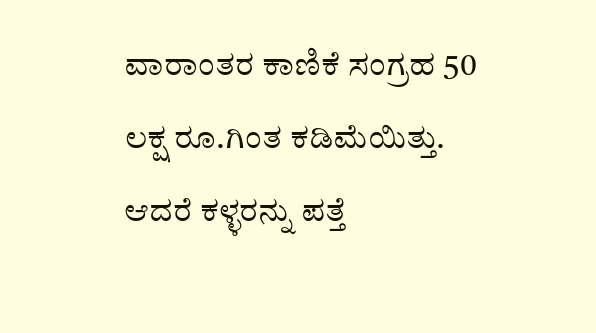ವಾರಾಂತರ ಕಾಣಿಕೆ ಸಂಗ್ರಹ 50 ಲಕ್ಷ ರೂ.ಗಿಂತ ಕಡಿಮೆಯಿತ್ತು. ಆದರೆ ಕಳ್ಳರನ್ನು ಪತ್ತೆ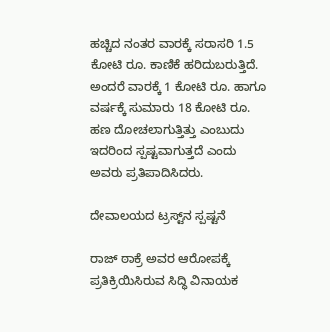ಹಚ್ಚಿದ ನಂತರ ವಾರಕ್ಕೆ ಸರಾಸರಿ 1.5 ಕೋಟಿ ರೂ. ಕಾಣಿಕೆ ಹರಿದುಬರುತ್ತಿದೆ. ಅಂದರೆ ವಾರಕ್ಕೆ 1 ಕೋಟಿ ರೂ. ಹಾಗೂ ವರ್ಷಕ್ಕೆ ಸುಮಾರು 18 ಕೋಟಿ ರೂ. ಹಣ ದೋಚಲಾಗುತ್ತಿತ್ತು ಎಂಬುದು ಇದರಿಂದ ಸ್ಪಷ್ಟವಾಗುತ್ತದೆ ಎಂದು ಅವರು ಪ್ರತಿಪಾದಿಸಿದರು.

ದೇವಾಲಯದ ಟ್ರಸ್ಟ್‌ನ ಸ್ಪಷ್ಟನೆ

ರಾಜ್ ಠಾಕ್ರೆ ಅವರ ಆರೋಪಕ್ಕೆ ಪ್ರತಿಕ್ರಿಯಿಸಿರುವ ಸಿದ್ಧಿ ವಿನಾಯಕ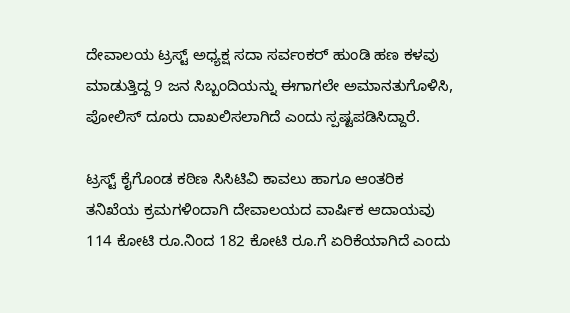ದೇವಾಲಯ ಟ್ರಸ್ಟ್ ಅಧ್ಯಕ್ಷ ಸದಾ ಸರ್ವಂಕರ್ ಹುಂಡಿ ಹಣ ಕಳವು ಮಾಡುತ್ತಿದ್ದ 9 ಜನ ಸಿಬ್ಬಂದಿಯನ್ನು ಈಗಾಗಲೇ ಅಮಾನತುಗೊಳಿಸಿ, ಪೋಲಿಸ್ ದೂರು ದಾಖಲಿಸಲಾಗಿದೆ ಎಂದು ಸ್ಪಷ್ಟಪಡಿಸಿದ್ದಾರೆ.

ಟ್ರಸ್ಟ್ ಕೈಗೊಂಡ ಕಠಿಣ ಸಿಸಿಟಿವಿ ಕಾವಲು ಹಾಗೂ ಆಂತರಿಕ ತನಿಖೆಯ ಕ್ರಮಗಳಿಂದಾಗಿ ದೇವಾಲಯದ ವಾರ್ಷಿಕ ಆದಾಯವು 114 ಕೋಟಿ ರೂ.ನಿಂದ 182 ಕೋಟಿ ರೂ.ಗೆ ಏರಿಕೆಯಾಗಿದೆ ಎಂದು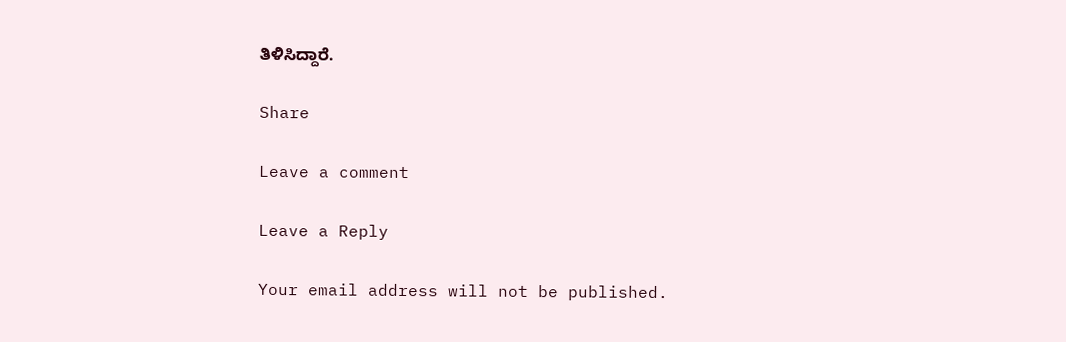ತಿಳಿಸಿದ್ದಾರೆ.

Share

Leave a comment

Leave a Reply

Your email address will not be published.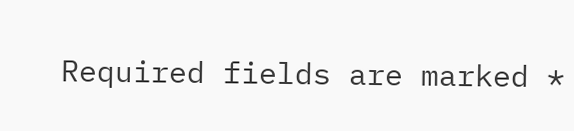Required fields are marked *